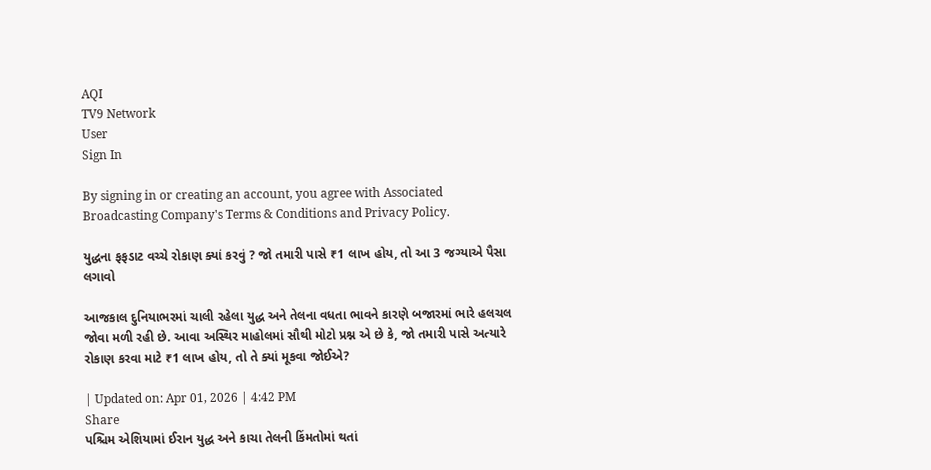AQI
TV9 Network
User
Sign In

By signing in or creating an account, you agree with Associated Broadcasting Company's Terms & Conditions and Privacy Policy.

યુદ્ધના ફફડાટ વચ્ચે રોકાણ ક્યાં કરવું ? જો તમારી પાસે ₹1 લાખ હોય, તો આ 3 જગ્યાએ પૈસા લગાવો

આજકાલ દુનિયાભરમાં ચાલી રહેલા યુદ્ધ અને તેલના વધતા ભાવને કારણે બજારમાં ભારે હલચલ જોવા મળી રહી છે. આવા અસ્થિર માહોલમાં સૌથી મોટો પ્રશ્ન એ છે કે, જો તમારી પાસે અત્યારે રોકાણ કરવા માટે ₹1 લાખ હોય, તો તે ક્યાં મૂકવા જોઈએ?

| Updated on: Apr 01, 2026 | 4:42 PM
Share
પશ્ચિમ એશિયામાં ઈરાન યુદ્ધ અને કાચા તેલની કિંમતોમાં થતાં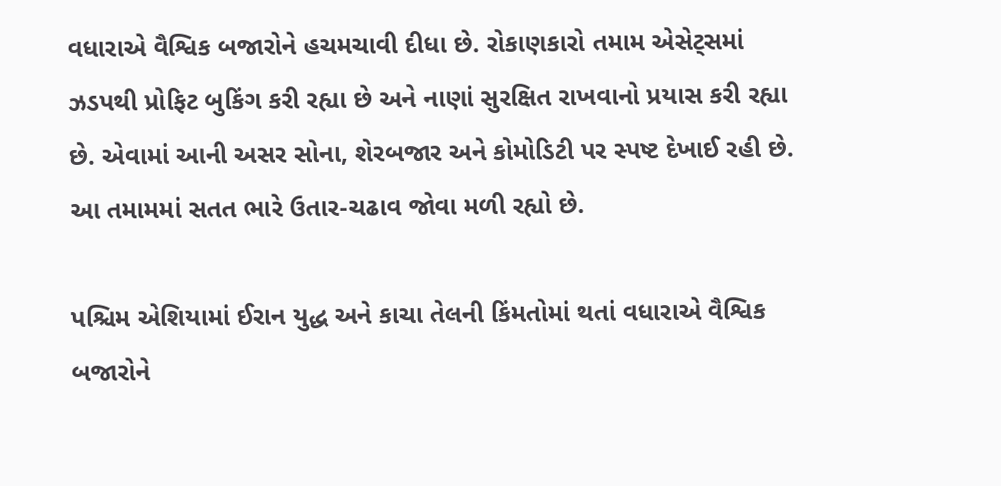વધારાએ વૈશ્વિક બજારોને હચમચાવી દીધા છે. રોકાણકારો તમામ એસેટ્સમાં ઝડપથી પ્રોફિટ બુકિંગ કરી રહ્યા છે અને નાણાં સુરક્ષિત રાખવાનો પ્રયાસ કરી રહ્યા છે. એવામાં આની અસર સોના, શેરબજાર અને કોમોડિટી પર સ્પષ્ટ દેખાઈ રહી છે. આ તમામમાં સતત ભારે ઉતાર-ચઢાવ જોવા મળી રહ્યો છે.

પશ્ચિમ એશિયામાં ઈરાન યુદ્ધ અને કાચા તેલની કિંમતોમાં થતાં વધારાએ વૈશ્વિક બજારોને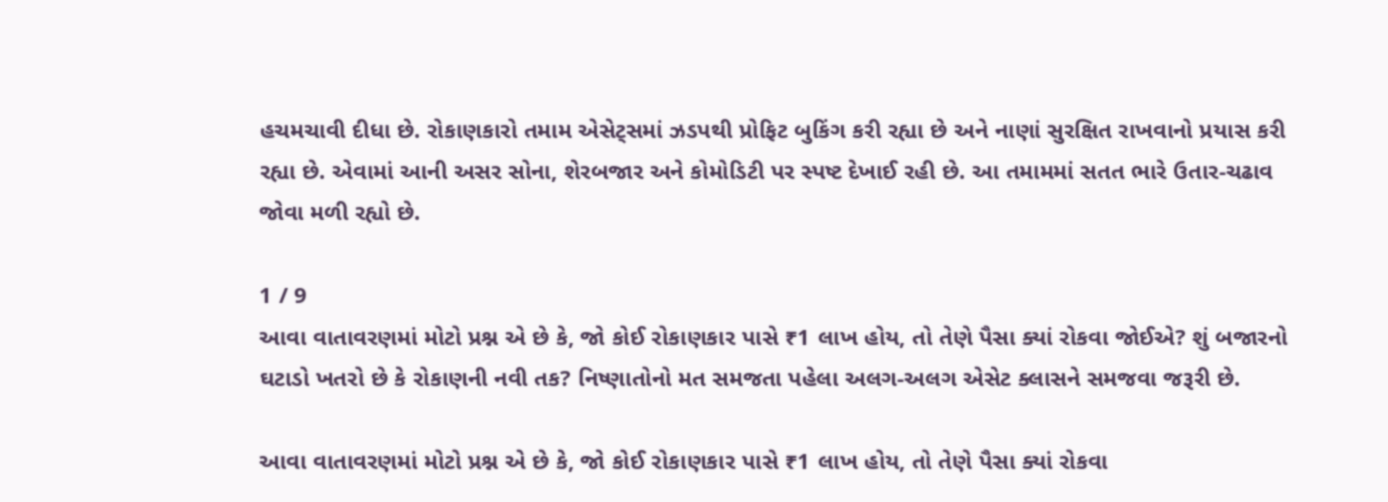હચમચાવી દીધા છે. રોકાણકારો તમામ એસેટ્સમાં ઝડપથી પ્રોફિટ બુકિંગ કરી રહ્યા છે અને નાણાં સુરક્ષિત રાખવાનો પ્રયાસ કરી રહ્યા છે. એવામાં આની અસર સોના, શેરબજાર અને કોમોડિટી પર સ્પષ્ટ દેખાઈ રહી છે. આ તમામમાં સતત ભારે ઉતાર-ચઢાવ જોવા મળી રહ્યો છે.

1 / 9
આવા વાતાવરણમાં મોટો પ્રશ્ન એ છે કે, જો કોઈ રોકાણકાર પાસે ₹1 લાખ હોય, તો તેણે પૈસા ક્યાં રોકવા જોઈએ? શું બજારનો ઘટાડો ખતરો છે કે રોકાણની નવી તક? નિષ્ણાતોનો મત સમજતા પહેલા અલગ-અલગ એસેટ ક્લાસને સમજવા જરૂરી છે.

આવા વાતાવરણમાં મોટો પ્રશ્ન એ છે કે, જો કોઈ રોકાણકાર પાસે ₹1 લાખ હોય, તો તેણે પૈસા ક્યાં રોકવા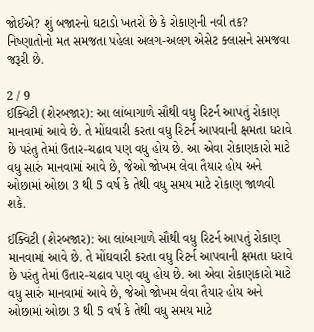જોઈએ? શું બજારનો ઘટાડો ખતરો છે કે રોકાણની નવી તક? નિષ્ણાતોનો મત સમજતા પહેલા અલગ-અલગ એસેટ ક્લાસને સમજવા જરૂરી છે.

2 / 9
ઈક્વિટી (શેરબજાર): આ લાંબાગાળે સૌથી વધુ રિટર્ન આપતું રોકાણ માનવામાં આવે છે. તે મોંઘવારી કરતા વધુ રિટર્ન આપવાની ક્ષમતા ધરાવે છે પરંતુ તેમાં ઉતાર-ચઢાવ પણ વધુ હોય છે. આ એવા રોકાણકારો માટે વધુ સારું માનવામાં આવે છે, જેઓ જોખમ લેવા તૈયાર હોય અને ઓછામાં ઓછા 3 થી 5 વર્ષ કે તેથી વધુ સમય માટે રોકાણ જાળવી શકે.

ઈક્વિટી (શેરબજાર): આ લાંબાગાળે સૌથી વધુ રિટર્ન આપતું રોકાણ માનવામાં આવે છે. તે મોંઘવારી કરતા વધુ રિટર્ન આપવાની ક્ષમતા ધરાવે છે પરંતુ તેમાં ઉતાર-ચઢાવ પણ વધુ હોય છે. આ એવા રોકાણકારો માટે વધુ સારું માનવામાં આવે છે, જેઓ જોખમ લેવા તૈયાર હોય અને ઓછામાં ઓછા 3 થી 5 વર્ષ કે તેથી વધુ સમય માટે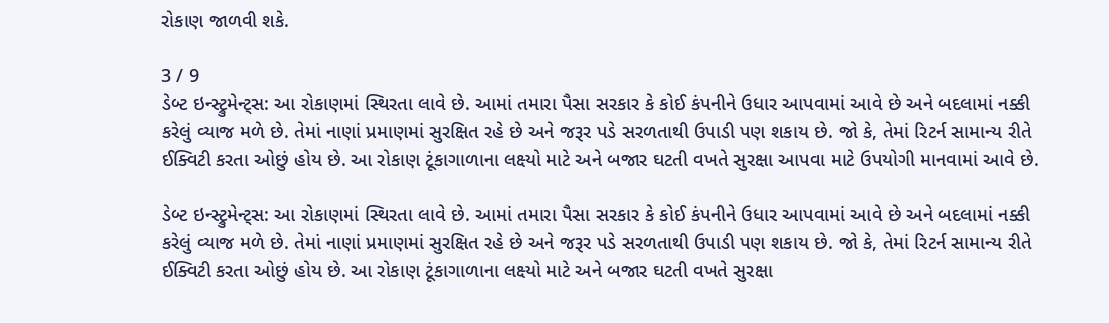રોકાણ જાળવી શકે.

3 / 9
ડેબ્ટ ઇન્સ્ટ્રુમેન્ટ્સ: આ રોકાણમાં સ્થિરતા લાવે છે. આમાં તમારા પૈસા સરકાર કે કોઈ કંપનીને ઉધાર આપવામાં આવે છે અને બદલામાં નક્કી કરેલું વ્યાજ મળે છે. તેમાં નાણાં પ્રમાણમાં સુરક્ષિત રહે છે અને જરૂર પડે સરળતાથી ઉપાડી પણ શકાય છે. જો કે, તેમાં રિટર્ન સામાન્ય રીતે ઈક્વિટી કરતા ઓછું હોય છે. આ રોકાણ ટૂંકાગાળાના લક્ષ્યો માટે અને બજાર ઘટતી વખતે સુરક્ષા આપવા માટે ઉપયોગી માનવામાં આવે છે.

ડેબ્ટ ઇન્સ્ટ્રુમેન્ટ્સ: આ રોકાણમાં સ્થિરતા લાવે છે. આમાં તમારા પૈસા સરકાર કે કોઈ કંપનીને ઉધાર આપવામાં આવે છે અને બદલામાં નક્કી કરેલું વ્યાજ મળે છે. તેમાં નાણાં પ્રમાણમાં સુરક્ષિત રહે છે અને જરૂર પડે સરળતાથી ઉપાડી પણ શકાય છે. જો કે, તેમાં રિટર્ન સામાન્ય રીતે ઈક્વિટી કરતા ઓછું હોય છે. આ રોકાણ ટૂંકાગાળાના લક્ષ્યો માટે અને બજાર ઘટતી વખતે સુરક્ષા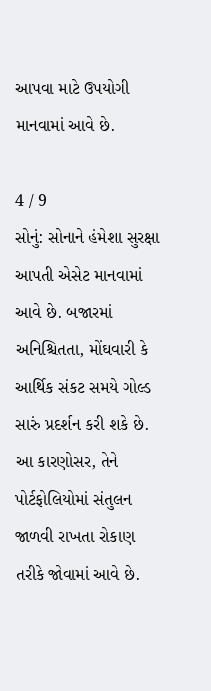આપવા માટે ઉપયોગી માનવામાં આવે છે.

4 / 9
સોનું: સોનાને હંમેશા સુરક્ષા આપતી એસેટ માનવામાં આવે છે. બજારમાં અનિશ્ચિતતા, મોંઘવારી કે આર્થિક સંકટ સમયે ગોલ્ડ સારું પ્રદર્શન કરી શકે છે. આ કારણોસર, તેને પોર્ટફોલિયોમાં સંતુલન જાળવી રાખતા રોકાણ તરીકે જોવામાં આવે છે.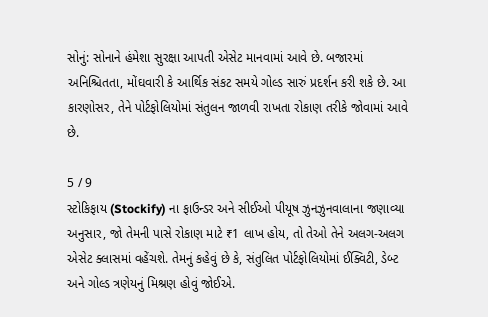સોનું: સોનાને હંમેશા સુરક્ષા આપતી એસેટ માનવામાં આવે છે. બજારમાં અનિશ્ચિતતા, મોંઘવારી કે આર્થિક સંકટ સમયે ગોલ્ડ સારું પ્રદર્શન કરી શકે છે. આ કારણોસર, તેને પોર્ટફોલિયોમાં સંતુલન જાળવી રાખતા રોકાણ તરીકે જોવામાં આવે છે.

5 / 9
સ્ટોકિફાય (Stockify) ના ફાઉન્ડર અને સીઈઓ પીયૂષ ઝુનઝુનવાલાના જણાવ્યા અનુસાર, જો તેમની પાસે રોકાણ માટે ₹1 લાખ હોય, તો તેઓ તેને અલગ-અલગ એસેટ ક્લાસમાં વહેંચશે. તેમનું કહેવું છે કે, સંતુલિત પોર્ટફોલિયોમાં ઈક્વિટી, ડેબ્ટ અને ગોલ્ડ ત્રણેયનું મિશ્રણ હોવું જોઈએ.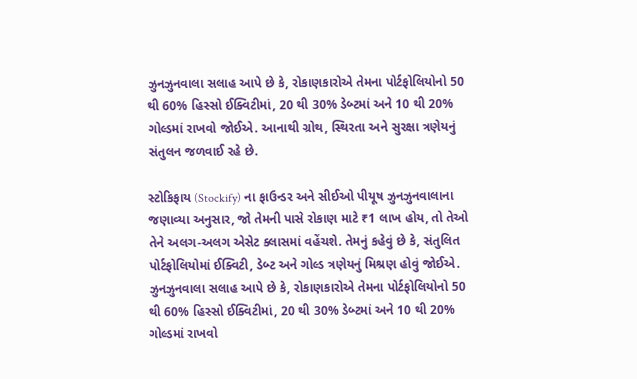ઝુનઝુનવાલા સલાહ આપે છે કે, રોકાણકારોએ તેમના પોર્ટફોલિયોનો 50 થી 60% હિસ્સો ઈક્વિટીમાં, 20 થી 30% ડેબ્ટમાં અને 10 થી 20% ગોલ્ડમાં રાખવો જોઈએ. આનાથી ગ્રોથ, સ્થિરતા અને સુરક્ષા ત્રણેયનું સંતુલન જળવાઈ રહે છે.

સ્ટોકિફાય (Stockify) ના ફાઉન્ડર અને સીઈઓ પીયૂષ ઝુનઝુનવાલાના જણાવ્યા અનુસાર, જો તેમની પાસે રોકાણ માટે ₹1 લાખ હોય, તો તેઓ તેને અલગ-અલગ એસેટ ક્લાસમાં વહેંચશે. તેમનું કહેવું છે કે, સંતુલિત પોર્ટફોલિયોમાં ઈક્વિટી, ડેબ્ટ અને ગોલ્ડ ત્રણેયનું મિશ્રણ હોવું જોઈએ. ઝુનઝુનવાલા સલાહ આપે છે કે, રોકાણકારોએ તેમના પોર્ટફોલિયોનો 50 થી 60% હિસ્સો ઈક્વિટીમાં, 20 થી 30% ડેબ્ટમાં અને 10 થી 20% ગોલ્ડમાં રાખવો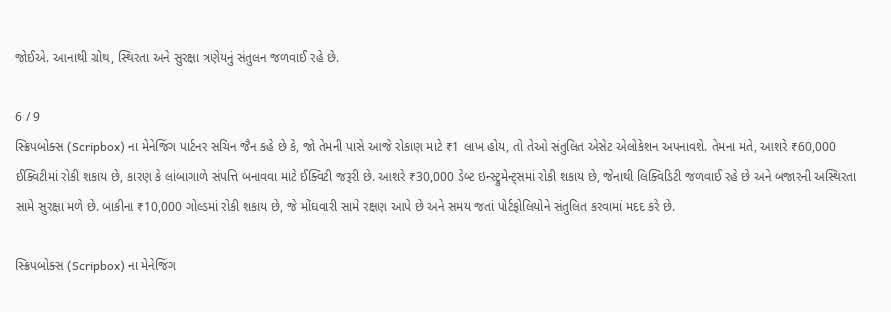જોઈએ. આનાથી ગ્રોથ, સ્થિરતા અને સુરક્ષા ત્રણેયનું સંતુલન જળવાઈ રહે છે.

6 / 9
સ્ક્રિપબોક્સ (Scripbox) ના મેનેજિંગ પાર્ટનર સચિન જૈન કહે છે કે, જો તેમની પાસે આજે રોકાણ માટે ₹1 લાખ હોય, તો તેઓ સંતુલિત એસેટ એલોકેશન અપનાવશે. તેમના મતે, આશરે ₹60,000 ઈક્વિટીમાં રોકી શકાય છે, કારણ કે લાંબાગાળે સંપત્તિ બનાવવા માટે ઈક્વિટી જરૂરી છે. આશરે ₹30,000 ડેબ્ટ ઇન્સ્ટ્રુમેન્ટ્સમાં રોકી શકાય છે, જેનાથી લિક્વિડિટી જળવાઈ રહે છે અને બજારની અસ્થિરતા સામે સુરક્ષા મળે છે. બાકીના ₹10,000 ગોલ્ડમાં રોકી શકાય છે, જે મોંઘવારી સામે રક્ષણ આપે છે અને સમય જતાં પોર્ટફોલિયોને સંતુલિત કરવામાં મદદ કરે છે.

સ્ક્રિપબોક્સ (Scripbox) ના મેનેજિંગ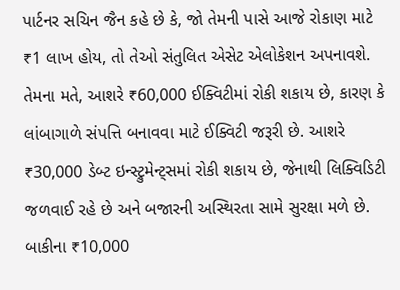પાર્ટનર સચિન જૈન કહે છે કે, જો તેમની પાસે આજે રોકાણ માટે ₹1 લાખ હોય, તો તેઓ સંતુલિત એસેટ એલોકેશન અપનાવશે. તેમના મતે, આશરે ₹60,000 ઈક્વિટીમાં રોકી શકાય છે, કારણ કે લાંબાગાળે સંપત્તિ બનાવવા માટે ઈક્વિટી જરૂરી છે. આશરે ₹30,000 ડેબ્ટ ઇન્સ્ટ્રુમેન્ટ્સમાં રોકી શકાય છે, જેનાથી લિક્વિડિટી જળવાઈ રહે છે અને બજારની અસ્થિરતા સામે સુરક્ષા મળે છે. બાકીના ₹10,000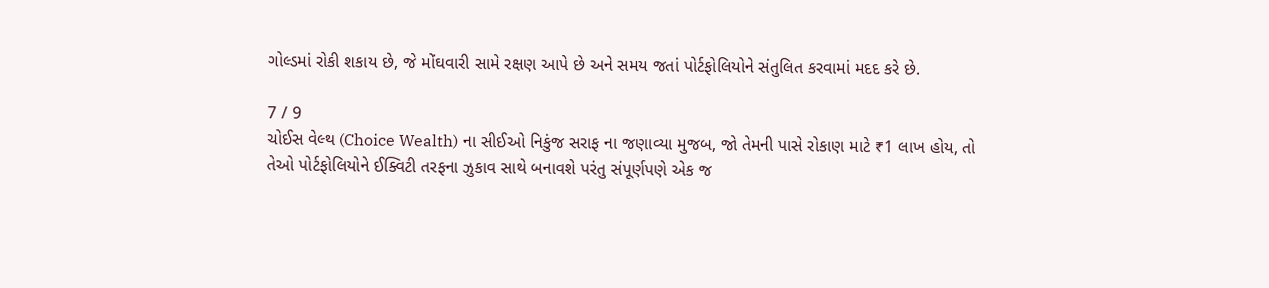ગોલ્ડમાં રોકી શકાય છે, જે મોંઘવારી સામે રક્ષણ આપે છે અને સમય જતાં પોર્ટફોલિયોને સંતુલિત કરવામાં મદદ કરે છે.

7 / 9
ચોઈસ વેલ્થ (Choice Wealth) ના સીઈઓ નિકુંજ સરાફ ના જણાવ્યા મુજબ, જો તેમની પાસે રોકાણ માટે ₹1 લાખ હોય, તો તેઓ પોર્ટફોલિયોને ઈક્વિટી તરફના ઝુકાવ સાથે બનાવશે પરંતુ સંપૂર્ણપણે એક જ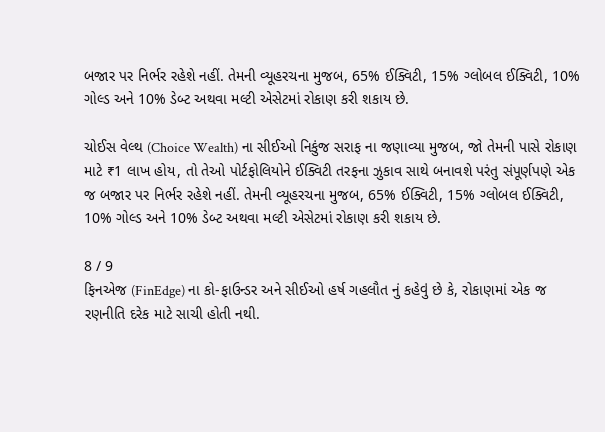બજાર પર નિર્ભર રહેશે નહીં. તેમની વ્યૂહરચના મુજબ, 65% ઈક્વિટી, 15% ગ્લોબલ ઈક્વિટી, 10% ગોલ્ડ અને 10% ડેબ્ટ અથવા મલ્ટી એસેટમાં રોકાણ કરી શકાય છે.

ચોઈસ વેલ્થ (Choice Wealth) ના સીઈઓ નિકુંજ સરાફ ના જણાવ્યા મુજબ, જો તેમની પાસે રોકાણ માટે ₹1 લાખ હોય, તો તેઓ પોર્ટફોલિયોને ઈક્વિટી તરફના ઝુકાવ સાથે બનાવશે પરંતુ સંપૂર્ણપણે એક જ બજાર પર નિર્ભર રહેશે નહીં. તેમની વ્યૂહરચના મુજબ, 65% ઈક્વિટી, 15% ગ્લોબલ ઈક્વિટી, 10% ગોલ્ડ અને 10% ડેબ્ટ અથવા મલ્ટી એસેટમાં રોકાણ કરી શકાય છે.

8 / 9
ફિનએજ (FinEdge) ના કો-ફાઉન્ડર અને સીઈઓ હર્ષ ગહલૌત નું કહેવું છે કે, રોકાણમાં એક જ રણનીતિ દરેક માટે સાચી હોતી નથી.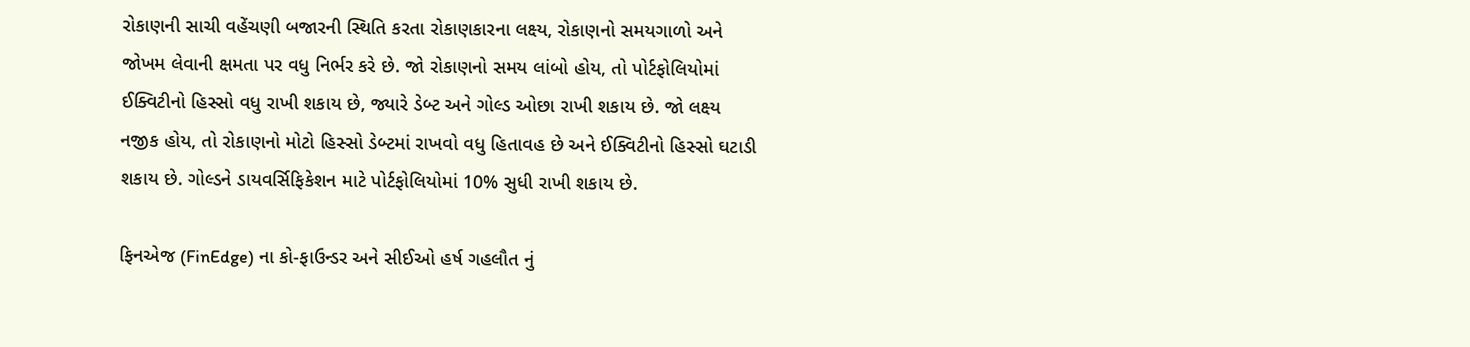રોકાણની સાચી વહેંચણી બજારની સ્થિતિ કરતા રોકાણકારના લક્ષ્ય, રોકાણનો સમયગાળો અને જોખમ લેવાની ક્ષમતા પર વધુ નિર્ભર કરે છે. જો રોકાણનો સમય લાંબો હોય, તો પોર્ટફોલિયોમાં ઈક્વિટીનો હિસ્સો વધુ રાખી શકાય છે, જ્યારે ડેબ્ટ અને ગોલ્ડ ઓછા રાખી શકાય છે. જો લક્ષ્ય નજીક હોય, તો રોકાણનો મોટો હિસ્સો ડેબ્ટમાં રાખવો વધુ હિતાવહ છે અને ઈક્વિટીનો હિસ્સો ઘટાડી શકાય છે. ગોલ્ડને ડાયવર્સિફિકેશન માટે પોર્ટફોલિયોમાં 10% સુધી રાખી શકાય છે.

ફિનએજ (FinEdge) ના કો-ફાઉન્ડર અને સીઈઓ હર્ષ ગહલૌત નું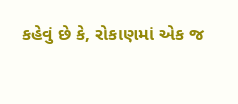કહેવું છે કે, રોકાણમાં એક જ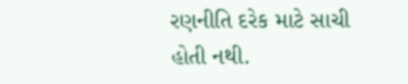રણનીતિ દરેક માટે સાચી હોતી નથી.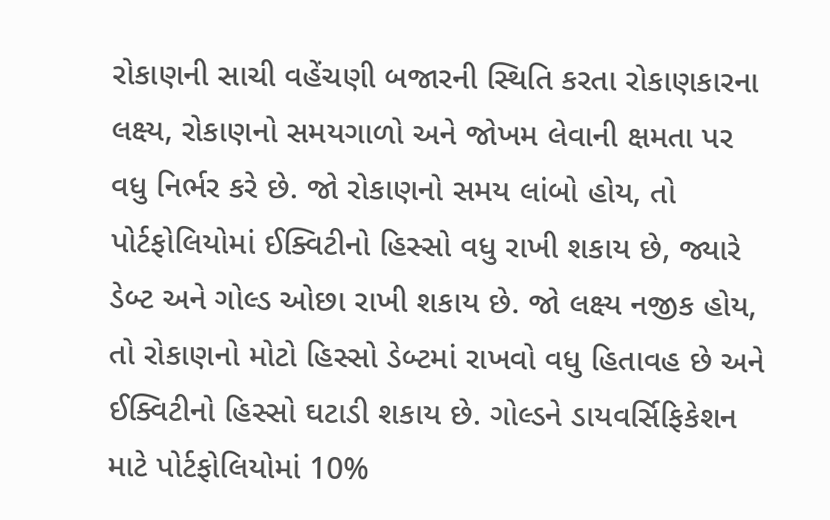રોકાણની સાચી વહેંચણી બજારની સ્થિતિ કરતા રોકાણકારના લક્ષ્ય, રોકાણનો સમયગાળો અને જોખમ લેવાની ક્ષમતા પર વધુ નિર્ભર કરે છે. જો રોકાણનો સમય લાંબો હોય, તો પોર્ટફોલિયોમાં ઈક્વિટીનો હિસ્સો વધુ રાખી શકાય છે, જ્યારે ડેબ્ટ અને ગોલ્ડ ઓછા રાખી શકાય છે. જો લક્ષ્ય નજીક હોય, તો રોકાણનો મોટો હિસ્સો ડેબ્ટમાં રાખવો વધુ હિતાવહ છે અને ઈક્વિટીનો હિસ્સો ઘટાડી શકાય છે. ગોલ્ડને ડાયવર્સિફિકેશન માટે પોર્ટફોલિયોમાં 10%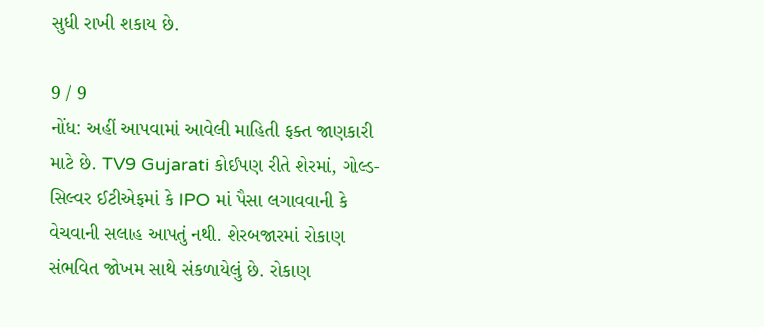સુધી રાખી શકાય છે.

9 / 9
નોંધ: અહીં આપવામાં આવેલી માહિતી ફક્ત જાણકારી માટે છે. TV9 Gujarati કોઈપણ રીતે શેરમાં, ગોલ્ડ-સિલ્વર ઈટીએફમાં કે IPO માં પૈસા લગાવવાની કે વેચવાની સલાહ આપતું નથી. શેરબજારમાં રોકાણ સંભવિત જોખમ સાથે સંકળાયેલું છે. રોકાણ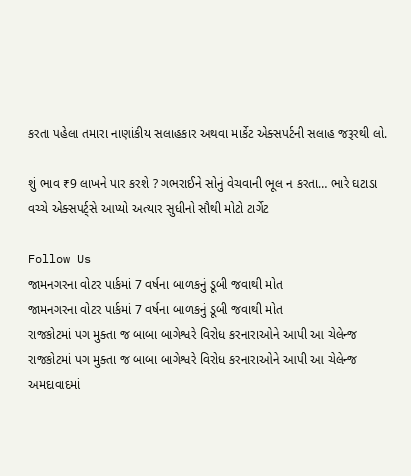કરતા પહેલા તમારા નાણાંકીય સલાહકાર અથવા માર્કેટ એક્સપર્ટની સલાહ જરૂરથી લો.

શું ભાવ ₹9 લાખને પાર કરશે ? ગભરાઈને સોનું વેચવાની ભૂલ ન કરતા… ભારે ઘટાડા વચ્ચે એક્સપર્ટ્સે આપ્યો અત્યાર સુધીનો સૌથી મોટો ટાર્ગેટ

Follow Us
જામનગરના વોટર પાર્કમાં 7 વર્ષના બાળકનું ડૂબી જવાથી મોત
જામનગરના વોટર પાર્કમાં 7 વર્ષના બાળકનું ડૂબી જવાથી મોત
રાજકોટમાં પગ મુક્તા જ બાબા બાગેશ્વરે વિરોધ કરનારાઓને આપી આ ચેલેન્જ
રાજકોટમાં પગ મુક્તા જ બાબા બાગેશ્વરે વિરોધ કરનારાઓને આપી આ ચેલેન્જ
અમદાવાદમાં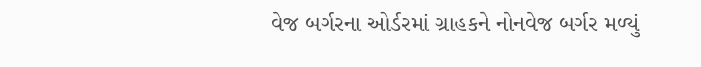વેજ બર્ગરના ઓર્ડરમાં ગ્રાહકને નોનવેજ બર્ગર મળ્યું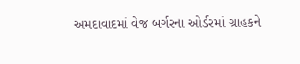અમદાવાદમાં વેજ બર્ગરના ઓર્ડરમાં ગ્રાહકને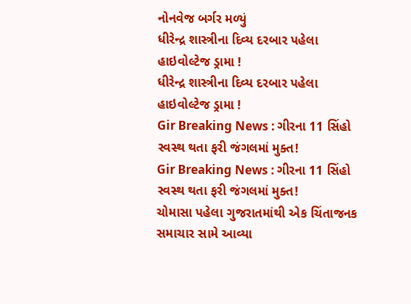નોનવેજ બર્ગર મળ્યું
ધીરેન્દ્ર શાસ્ત્રીના દિવ્ય દરબાર પહેલા હાઇવોલ્ટેજ ડ્રામા !
ધીરેન્દ્ર શાસ્ત્રીના દિવ્ય દરબાર પહેલા હાઇવોલ્ટેજ ડ્રામા !
Gir Breaking News : ગીરના 11 સિંહો સ્વસ્થ થતા ફરી જંગલમાં મુક્ત!
Gir Breaking News : ગીરના 11 સિંહો સ્વસ્થ થતા ફરી જંગલમાં મુક્ત!
ચોમાસા પહેલા ગુજરાતમાંથી એક ચિંતાજનક સમાચાર સામે આવ્યા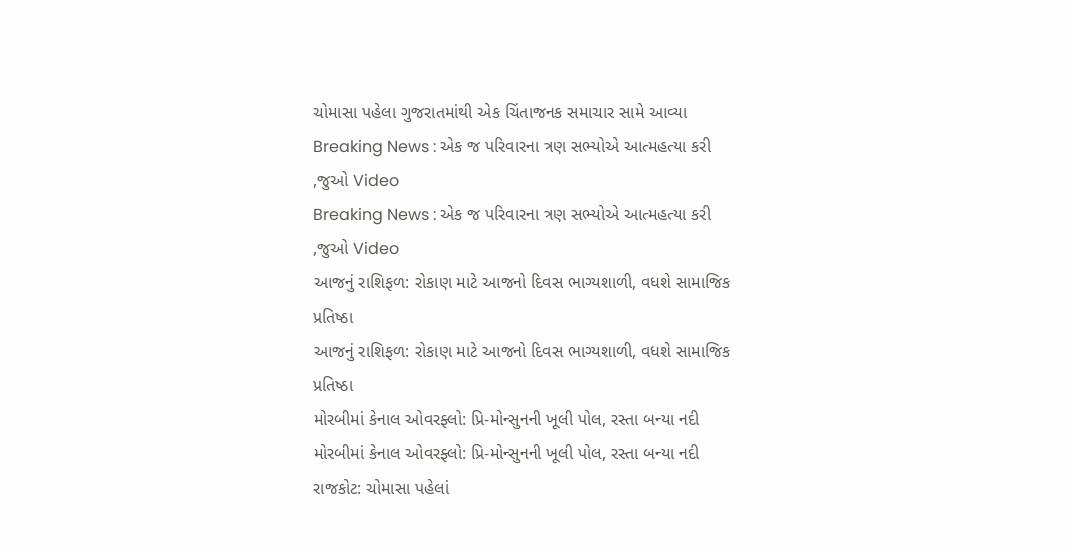ચોમાસા પહેલા ગુજરાતમાંથી એક ચિંતાજનક સમાચાર સામે આવ્યા
Breaking News : એક જ પરિવારના ત્રણ સભ્યોએ આત્મહત્યા કરી ,જુઓ Video
Breaking News : એક જ પરિવારના ત્રણ સભ્યોએ આત્મહત્યા કરી ,જુઓ Video
આજનું રાશિફળ: રોકાણ માટે આજનો દિવસ ભાગ્યશાળી, વધશે સામાજિક પ્રતિષ્ઠા
આજનું રાશિફળ: રોકાણ માટે આજનો દિવસ ભાગ્યશાળી, વધશે સામાજિક પ્રતિષ્ઠા
મોરબીમાં કેનાલ ઓવરફ્લો: પ્રિ-મોન્સુનની ખૂલી પોલ, રસ્તા બન્યા નદી
મોરબીમાં કેનાલ ઓવરફ્લો: પ્રિ-મોન્સુનની ખૂલી પોલ, રસ્તા બન્યા નદી
રાજકોટ: ચોમાસા પહેલાં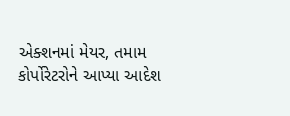એક્શનમાં મેયર, તમામ કોર્પોરેટરોને આપ્યા આદેશ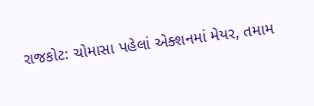રાજકોટ: ચોમાસા પહેલાં એક્શનમાં મેયર, તમામ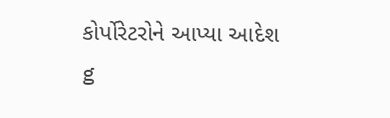કોર્પોરેટરોને આપ્યા આદેશ
g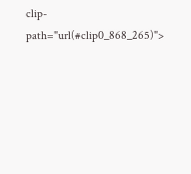clip-path="url(#clip0_868_265)">